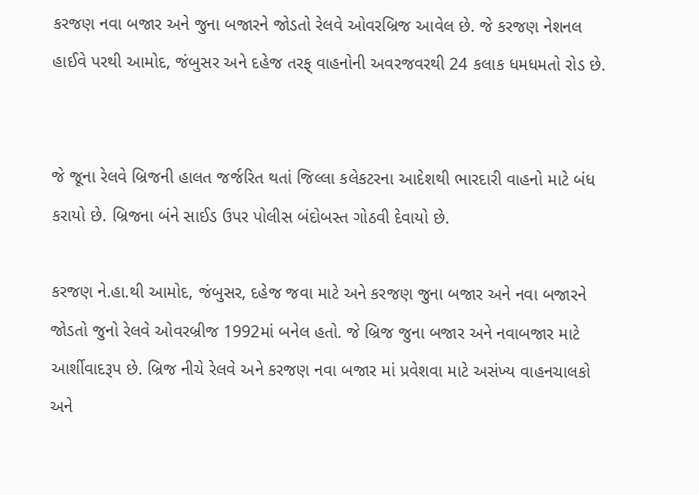કરજણ નવા બજાર અને જુના બજારને જોડતો રેલવે ઓવરબ્રિજ આવેલ છે. જે કરજણ નેશનલ હાઈવે પરથી આમોદ, જંબુસર અને દહેજ તરફ્ વાહનોની અવરજવરથી 24 કલાક ધમધમતો રોડ છે.


જે જૂના રેલવે બ્રિજની હાલત જર્જરિત થતાં જિલ્લા કલેકટરના આદેશથી ભારદારી વાહનો માટે બંધ કરાયો છે. બ્રિજના બંને સાઈડ ઉપર પોલીસ બંદોબસ્ત ગોઠવી દેવાયો છે.

કરજણ ને.હા.થી આમોદ, જંબુસર, દહેજ જવા માટે અને કરજણ જુના બજાર અને નવા બજારને જોડતો જુનો રેલવે ઓવરબ્રીજ 1992માં બનેલ હતો. જે બ્રિજ જુના બજાર અને નવાબજાર માટે આર્શીવાદરૂપ છે. બ્રિજ નીચે રેલવે અને કરજણ નવા બજાર માં પ્રવેશવા માટે અસંખ્ય વાહનચાલકો અને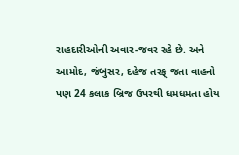રાહદારીઓની અવાર-જવર રહે છે. અને આમોદ, જંબુસર, દહેજ તરફ્ જતા વાહનો પણ 24 કલાક બ્રિજ ઉપરથી ધમધમતા હોય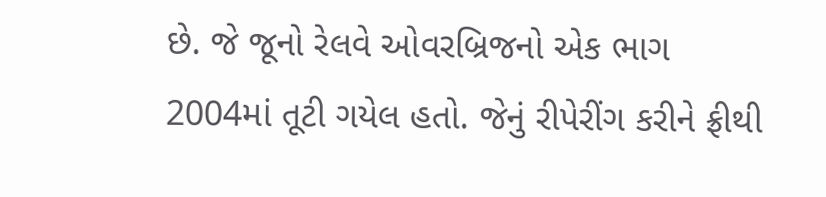છે. જે જૂનો રેલવે ઓવરબ્રિજનો એક ભાગ 2004માં તૂટી ગયેલ હતો. જેનું રીપેરીંગ કરીને ફ્રીથી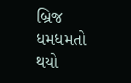બ્રિજ ધમધમતો થયો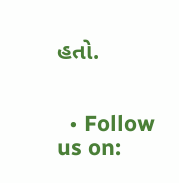હતો.


  • Follow us on: